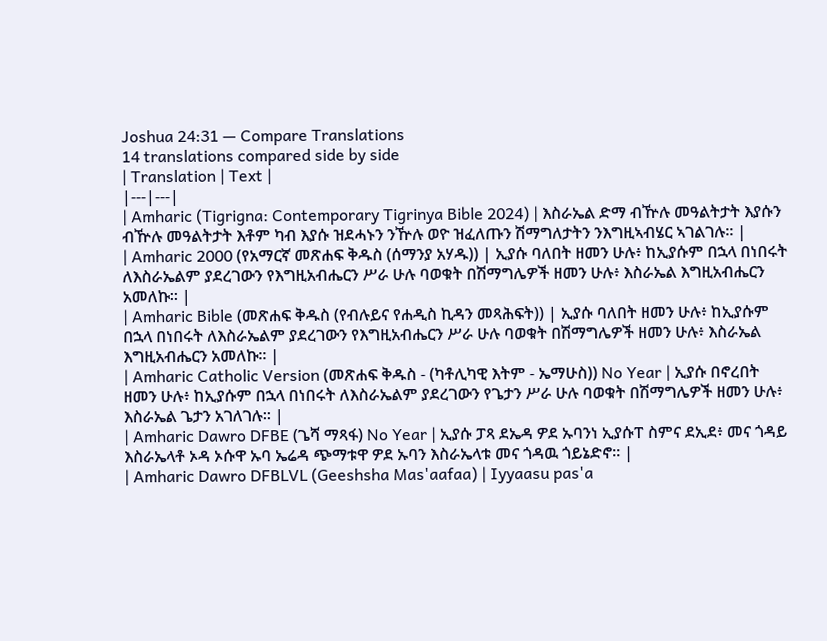Joshua 24:31 — Compare Translations
14 translations compared side by side
| Translation | Text |
|---|---|
| Amharic (Tigrigna: Contemporary Tigrinya Bible 2024) | እስራኤል ድማ ብዅሉ መዓልትታት እያሱን ብዅሉ መዓልትታት እቶም ካብ እያሱ ዝደሓኑን ንዅሉ ወዮ ዝፈለጡን ሽማግለታትን ንእግዚኣብሄር ኣገልገሉ። |
| Amharic 2000 (የአማርኛ መጽሐፍ ቅዱስ (ሰማንያ አሃዱ)) | ኢያሱ ባለበት ዘመን ሁሉ፥ ከኢያሱም በኋላ በነበሩት ለእስራኤልም ያደረገውን የእግዚአብሔርን ሥራ ሁሉ ባወቁት በሽማግሌዎች ዘመን ሁሉ፥ እስራኤል እግዚአብሔርን አመለኩ። |
| Amharic Bible (መጽሐፍ ቅዱስ (የብሉይና የሐዲስ ኪዳን መጻሕፍት)) | ኢያሱ ባለበት ዘመን ሁሉ፥ ከኢያሱም በኋላ በነበሩት ለእስራኤልም ያደረገውን የእግዚአብሔርን ሥራ ሁሉ ባወቁት በሽማግሌዎች ዘመን ሁሉ፥ እስራኤል እግዚአብሔርን አመለኩ። |
| Amharic Catholic Version (መጽሐፍ ቅዱስ - (ካቶሊካዊ እትም - ኤማሁስ)) No Year | ኢያሱ በኖረበት ዘመን ሁሉ፥ ከኢያሱም በኋላ በነበሩት ለእስራኤልም ያደረገውን የጌታን ሥራ ሁሉ ባወቁት በሽማግሌዎች ዘመን ሁሉ፥ እስራኤል ጌታን አገለገሉ። |
| Amharic Dawro DFBE (ጌሻ ማጻፋ) No Year | ኢያሱ ፓጻ ደኤዳ ዎደ ኡባንነ ኢያሱፐ ስምና ደኢደ፥ መና ጎዳይ እስራኤላቶ ኦዳ ኦሱዋ ኡባ ኤሬዳ ጭማቱዋ ዎደ ኡባን እስራኤላቱ መና ጎዳዉ ጎይኔድኖ። |
| Amharic Dawro DFBLVL (Geeshsha Mas'aafaa) | Iyyaasu pas'a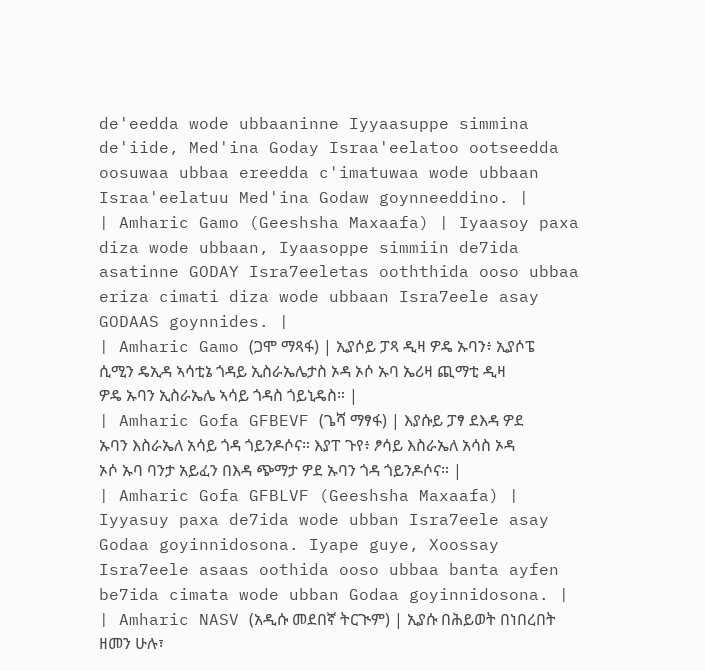de'eedda wode ubbaaninne Iyyaasuppe simmina de'iide, Med'ina Goday Israa'eelatoo ootseedda oosuwaa ubbaa ereedda c'imatuwaa wode ubbaan Israa'eelatuu Med'ina Godaw goynneeddino. |
| Amharic Gamo (Geeshsha Maxaafa) | Iyaasoy paxa diza wode ubbaan, Iyaasoppe simmiin de7ida asatinne GODAY Isra7eeletas ooththida ooso ubbaa eriza cimati diza wode ubbaan Isra7eele asay GODAAS goynnides. |
| Amharic Gamo (ጋሞ ማጻፋ) | ኢያሶይ ፓጻ ዲዛ ዎዴ ኡባን፥ ኢያሶፔ ሲሚን ዴኢዳ ኣሳቲኔ ጎዳይ ኢስራኤሌታስ ኦዳ ኦሶ ኡባ ኤሪዛ ጪማቲ ዲዛ ዎዴ ኡባን ኢስራኤሌ ኣሳይ ጎዳስ ጎይኒዴስ። |
| Amharic Gofa GFBEVF (ጌሻ ማፃፋ) | እያሱይ ፓፃ ደእዳ ዎደ ኡባን እስራኤለ አሳይ ጎዳ ጎይንዶሶና። እያፐ ጉየ፥ ፆሳይ እስራኤለ አሳስ ኦዳ ኦሶ ኡባ ባንታ አይፈን በእዳ ጭማታ ዎደ ኡባን ጎዳ ጎይንዶሶና። |
| Amharic Gofa GFBLVF (Geeshsha Maxaafa) | Iyyasuy paxa de7ida wode ubban Isra7eele asay Godaa goyinnidosona. Iyape guye, Xoossay Isra7eele asaas oothida ooso ubbaa banta ayfen be7ida cimata wode ubban Godaa goyinnidosona. |
| Amharic NASV (አዲሱ መደበኛ ትርጒም) | ኢያሱ በሕይወት በነበረበት ዘመን ሁሉ፣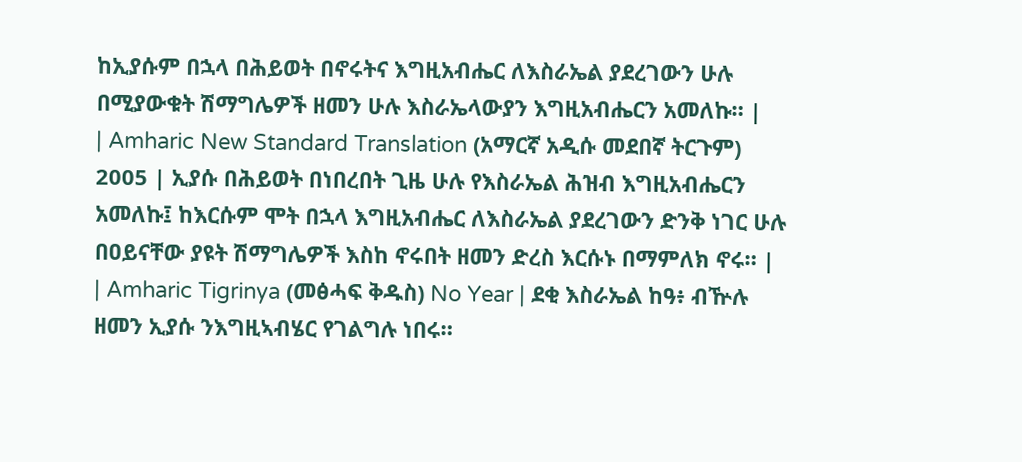ከኢያሱም በኋላ በሕይወት በኖሩትና እግዚአብሔር ለእስራኤል ያደረገውን ሁሉ በሚያውቁት ሽማግሌዎች ዘመን ሁሉ እስራኤላውያን እግዚአብሔርን አመለኩ። |
| Amharic New Standard Translation (አማርኛ አዲሱ መደበኛ ትርጉም) 2005 | ኢያሱ በሕይወት በነበረበት ጊዜ ሁሉ የእስራኤል ሕዝብ እግዚአብሔርን አመለኩ፤ ከእርሱም ሞት በኋላ እግዚአብሔር ለእስራኤል ያደረገውን ድንቅ ነገር ሁሉ በዐይናቸው ያዩት ሽማግሌዎች እስከ ኖሩበት ዘመን ድረስ እርሱኑ በማምለክ ኖሩ። |
| Amharic Tigrinya (መፅሓፍ ቅዱስ) No Year | ደቂ እስራኤል ከዓ፥ ብዅሉ ዘመን ኢያሱ ንእግዚኣብሄር የገልግሉ ነበሩ።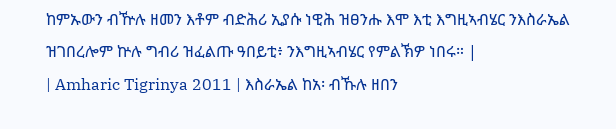ከምኡውን ብዅሉ ዘመን እቶም ብድሕሪ ኢያሱ ነዊሕ ዝፀንሑ እሞ እቲ እግዚኣብሄር ንእስራኤል ዝገበረሎም ኵሉ ግብሪ ዝፈልጡ ዓበይቲ፥ ንእግዚኣብሄር የምልኽዎ ነበሩ። |
| Amharic Tigrinya 2011 | እስራኤል ከአ፡ ብኹሉ ዘበን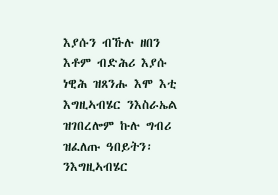እያሱን ብኹሉ ዘበን እቶም ብድሕሪ እያሱ ነዊሕ ዝጸንሑ እሞ እቲ እግዚኣብሄር ንእስራኤል ዝገበረሎም ኩሉ ግብሪ ዝፈለጡ ዓበይትን፡ ንእግዚኣብሄር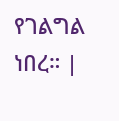የገልግል ነበረ። |